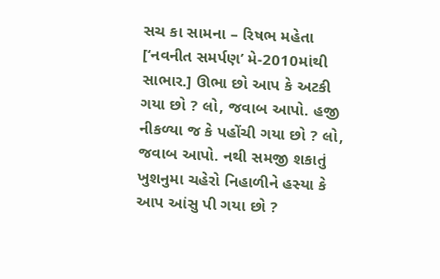સચ કા સામના – રિષભ મહેતા
[‘નવનીત સમર્પણ’ મે-2010માંથી સાભાર.] ઊભા છો આપ કે અટકી ગયા છો ? લો, જવાબ આપો. હજી નીકળ્યા જ કે પહોંચી ગયા છો ? લો, જવાબ આપો. નથી સમજી શકાતું ખુશનુમા ચહેરો નિહાળીને હસ્યા કે આપ આંસુ પી ગયા છો ?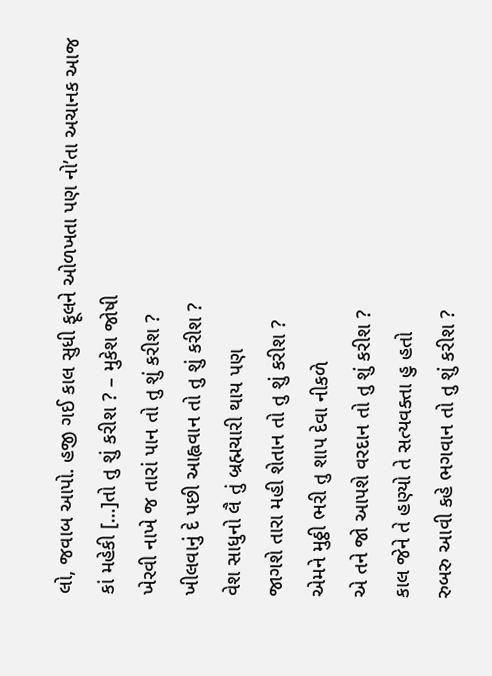લો, જવાબ આપો. હજી ગઈ કાલ સુધી ફૂલને ઓળખતા પણ નો’તા અચાનક આજ કાં મહેકી [...]તો તુ શું કરીશ ? – મુકેશ જોષી
ખેરવી નાખે જ તારાં પાન તો તુ શું કરીશ ?
ખીલવાનું દે પછી આહ્વવાન તો તુ શું કરીશ ?
વેશ સાધુનો લૈ તું બ્રહ્મચારી થાય પણ
જાગશે તારા મહી શેતાન તો તુ શું કરીશ ?
એમને મુઠ્ઠી ભરી તુ શાપ દેવા નીકળે
એ તને જો આપશે વરદાન તો તુ શું કરીશ ?
કાલ જેને તે હણ્યો તે સત્યવક્તા હુ હતો
રુબરુ આવી કહે ભગવાન તો તુ શું કરીશ ?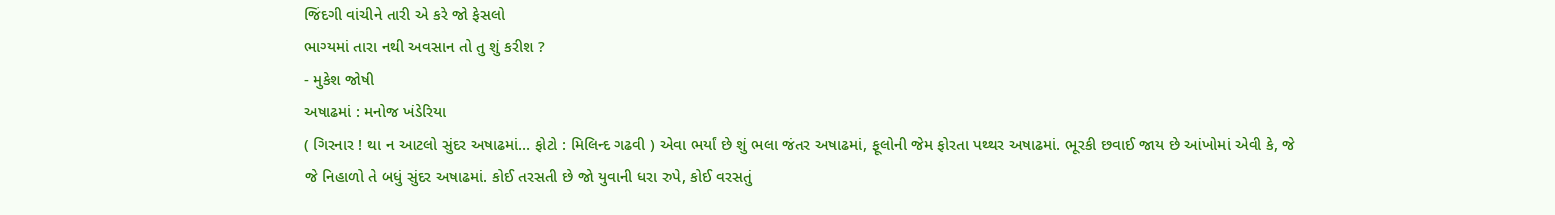જિંદગી વાંચીને તારી એ કરે જો ફેસલો
ભાગ્યમાં તારા નથી અવસાન તો તુ શું કરીશ ?
- મુકેશ જોષી
અષાઢમાં : મનોજ ખંડેરિયા
( ગિરનાર ! થા ન આટલો સુંદર અષાઢમાં… ફોટો : મિલિન્દ ગઢવી ) એવા ભર્યાં છે શું ભલા જંતર અષાઢમાં, ફૂલોની જેમ ફોરતા પથ્થર અષાઢમાં. ભૂરકી છવાઈ જાય છે આંખોમાં એવી કે, જે જે નિહાળો તે બધું સુંદર અષાઢમાં. કોઈ તરસતી છે જો યુવાની ધરા રુપે, કોઈ વરસતું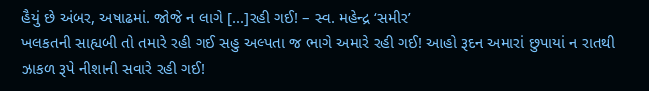હૈયું છે અંબર, અષાઢમાં. જોજે ન લાગે [...]રહી ગઈ! – સ્વ. મહેન્દ્ર ‘સમીર’
ખલકતની સાહ્યબી તો તમારે રહી ગઈ સહુ અલ્પતા જ ભાગે અમારે રહી ગઈ! આહો રૂદન અમારાં છુપાયાં ન રાતથી ઝાકળ રૂપે નીશાની સવારે રહી ગઈ!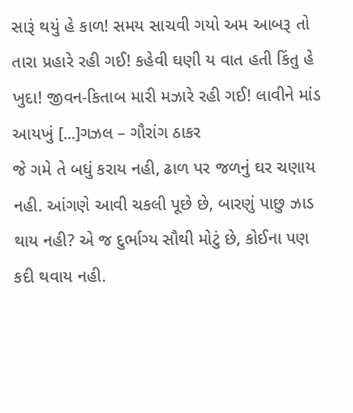સારૂં થયું હે કાળ! સમય સાચવી ગયો અમ આબરૂ તો તારા પ્રહારે રહી ગઈ! કહેવી ઘણી ય વાત હતી કિંતુ હે ખુદા! જીવન-કિતાબ મારી મઝારે રહી ગઈ! લાવીને માંડ આયખું [...]ગઝલ – ગૌરાંગ ઠાકર
જે ગમે તે બધું કરાય નહી, ઢાળ પર જળનું ઘર ચણાય નહી. આંગણે આવી ચકલી પૂછે છે, બારણું પાછુ ઝાડ થાય નહી? એ જ દુર્ભાગ્ય સૌથી મોટું છે, કોઈના પણ કદી થવાય નહી.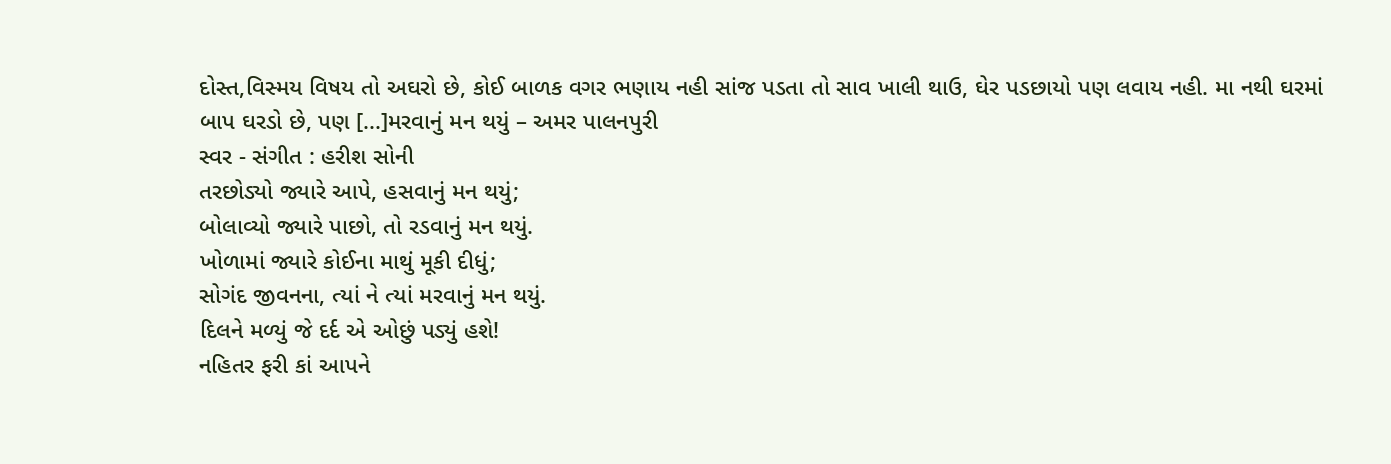દોસ્ત,વિસ્મય વિષય તો અઘરો છે, કોઈ બાળક વગર ભણાય નહી સાંજ પડતા તો સાવ ખાલી થાઉ, ઘેર પડછાયો પણ લવાય નહી. મા નથી ઘરમાં બાપ ઘરડો છે, પણ [...]મરવાનું મન થયું – અમર પાલનપુરી
સ્વર - સંગીત : હરીશ સોની
તરછોડ્યો જ્યારે આપે, હસવાનું મન થયું;
બોલાવ્યો જ્યારે પાછો, તો રડવાનું મન થયું.
ખોળામાં જ્યારે કોઈના માથું મૂકી દીધું;
સોગંદ જીવનના, ત્યાં ને ત્યાં મરવાનું મન થયું.
દિલને મળ્યું જે દર્દ એ ઓછું પડ્યું હશે!
નહિતર ફરી કાં આપને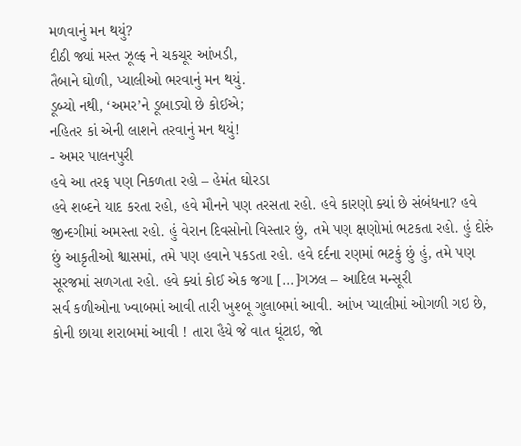મળવાનું મન થયું?
દીઠી જ્યાં મસ્ત ઝૂલ્ફ ને ચકચૂર આંખડી,
તૈબાને ઘોળી, પ્યાલીઓ ભરવાનું મન થયું.
ડૂબ્યો નથી, ‘અમર’ને ડૂબાડ્યો છે કોઈએ;
નહિતર કાં એની લાશને તરવાનું મન થયું!
- અમર પાલનપુરી
હવે આ તરફ પણ નિકળતા રહો – હેમંત ઘોરડા
હવે શબ્દને યાદ કરતા રહો, હવે મૌનને પણ તરસતા રહો. હવે કારણો ક્યાં છે સંબંધના? હવે જીન્દગીમાં અમસ્તા રહો. હું વેરાન દિવસોનો વિસ્તાર છું, તમે પણ ક્ષણોમાં ભટકતા રહો. હું દોરું છું આકૃતીઓ શ્વાસમાં, તમે પણ હવાને પકડતા રહો. હવે દર્દના રણમાં ભટકું છું હું, તમે પણ સૂરજમાં સળગતા રહો. હવે ક્યાં કોઈ એક જગા [...]ગઝલ – આદિલ મન્સૂરી
સર્વ કળીઓના ખ્વાબમાં આવી તારી ખુશ્બૂ ગુલાબમાં આવી. આંખ પ્યાલીમાં ઓગળી ગઇ છે, કોની છાયા શરાબમાં આવી ! તારા હૈયે જે વાત ઘૂંટાઇ, જો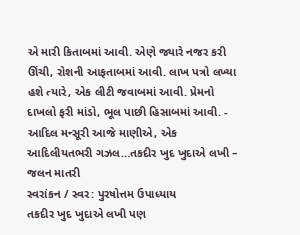એ મારી કિતાબમાં આવી. એણે જ્યારે નજર કરી ઊંચી, રોશની આફતાબમાં આવી. લાખ પત્રો લખ્યા હશે ત્યારે, એક લીટી જવાબમાં આવી. પ્રેમનો દાખલો ફરી માંડો, ભૂલ પાછી હિસાબમાં આવી. - આદિલ મન્સૂરી આજે માણીએ, એક આદિલીયતભરી ગઝલ…તકદીર ખુદ ખુદાએ લખી – જલન માતરી
સ્વરાંકન / સ્વર: પુરષોત્તમ ઉપાધ્યાય
તકદીર ખુદ ખુદાએ લખી પણ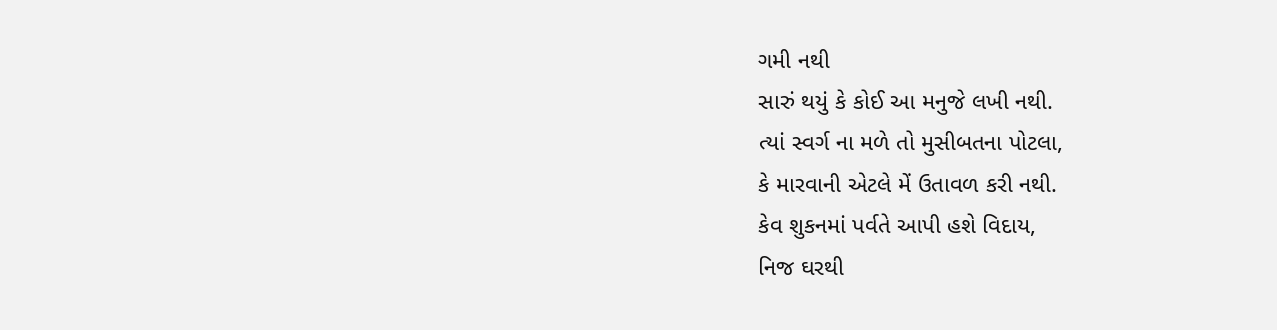ગમી નથી
સારું થયું કે કોઈ આ મનુજે લખી નથી.
ત્યાં સ્વર્ગ ના મળે તો મુસીબતના પોટલા,
કે મારવાની એટલે મેં ઉતાવળ કરી નથી.
કેવ શુકનમાં પર્વતે આપી હશે વિદાય,
નિજ ઘરથી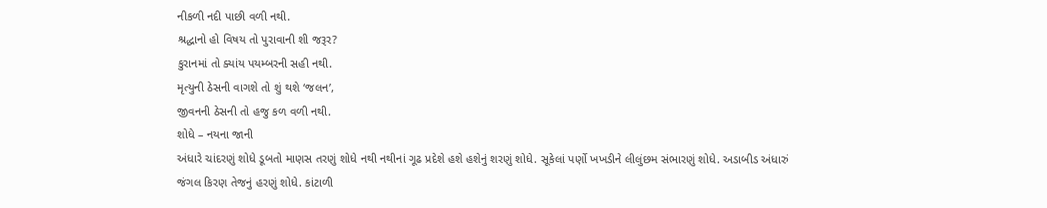નીકળી નદી પાછી વળી નથી.
શ્રદ્ધાનો હો વિષય તો પુરાવાની શી જરૂર?
કુરાનમાં તો ક્યાંય પયમ્બરની સહી નથી.
મૃત્યુની ઠેસની વાગશે તો શું થશે ‘જલન’,
જીવનની ઠેસની તો હજુ કળ વળી નથી.
શોધે – નયના જાની
અંધારે ચાંદરણું શોધે ડૂબતો માણસ તરણું શોધે નથી નથીનાં ગૂઢ પ્રદેશે હશે હશેનું શરણું શોધે. સૂકેલાં પર્ણો ખખડીને લીલુંછમ સંભારણું શોધે. અડાબીડ અંધારું જંગલ કિરણ તેજનું હરણું શોધે. કાંટાળી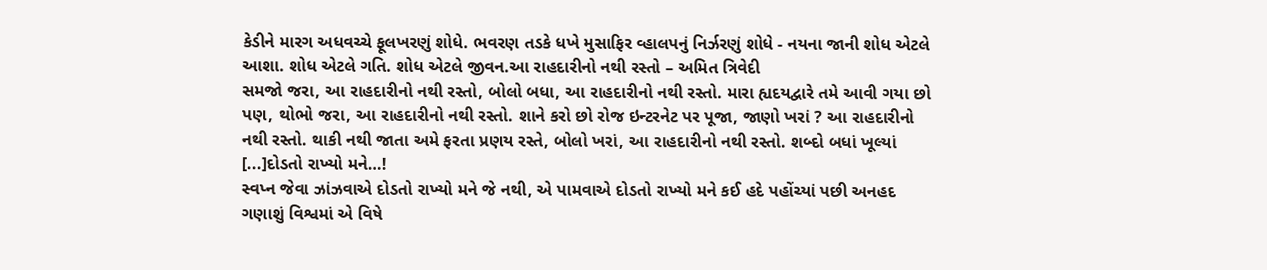કેડીને મારગ અધવચ્ચે ફૂલખરણું શોધે. ભવરણ તડકે ધખે મુસાફિર વ્હાલપનું નિર્ઝરણું શોધે - નયના જાની શોધ એટલે આશા. શોધ એટલે ગતિ. શોધ એટલે જીવન.આ રાહદારીનો નથી રસ્તો – અમિત ત્રિવેદી
સમજો જરા, આ રાહદારીનો નથી રસ્તો, બોલો બધા, આ રાહદારીનો નથી રસ્તો. મારા હ્યદયદ્વારે તમે આવી ગયા છો પણ, થોભો જરા, આ રાહદારીનો નથી રસ્તો. શાને કરો છો રોજ ઇન્ટરનેટ પર પૂજા, જાણો ખરાં ? આ રાહદારીનો નથી રસ્તો. થાકી નથી જાતા અમે ફરતા પ્રણય રસ્તે, બોલો ખરાં, આ રાહદારીનો નથી રસ્તો. શબ્દો બધાં ખૂલ્યાં [...]દોડતો રાખ્યો મને…!
સ્વપ્ન જેવા ઝાંઝવાએ દોડતો રાખ્યો મને જે નથી, એ પામવાએ દોડતો રાખ્યો મને કઈ હદે પહોંચ્યાં પછી અનહદ ગણાશું વિશ્વમાં એ વિષે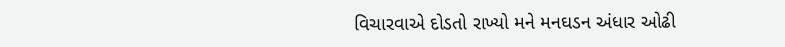વિચારવાએ દોડતો રાખ્યો મને મનઘડન અંધાર ઓઢી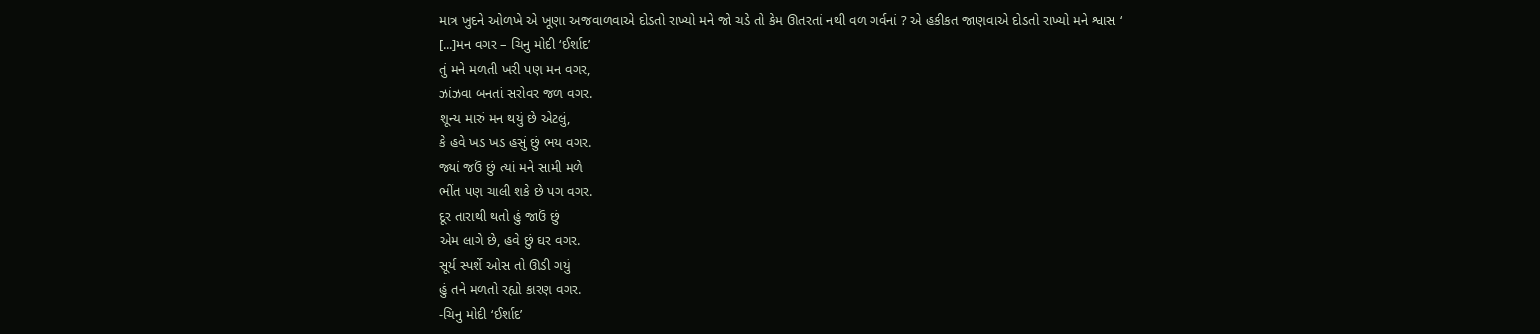માત્ર ખુદને ઓળખે એ ખૂણા અજવાળવાએ દોડતો રાખ્યો મને જો ચડે તો કેમ ઊતરતાં નથી વળ ગર્વનાં ? એ હકીકત જાણવાએ દોડતો રાખ્યો મને શ્વાસ ‘ [...]મન વગર – ચિનુ મોદી ‘ઈર્શાદ’
તું મને મળતી ખરી પણ મન વગર,
ઝાંઝવા બનતાં સરોવર જળ વગર.
શૂન્ય મારું મન થયું છે એટલું,
કે હવે ખડ ખડ હસું છું ભય વગર.
જ્યાં જઉં છું ત્યાં મને સામી મળે
ભીંત પણ ચાલી શકે છે પગ વગર.
દૂર તારાથી થતો હું જાઉં છું
એમ લાગે છે, હવે છું ઘર વગર.
સૂર્ય સ્પર્શે ઓસ તો ઊડી ગયું
હું તને મળતો રહ્યો કારણ વગર.
-ચિનુ મોદી ‘ઈર્શાદ’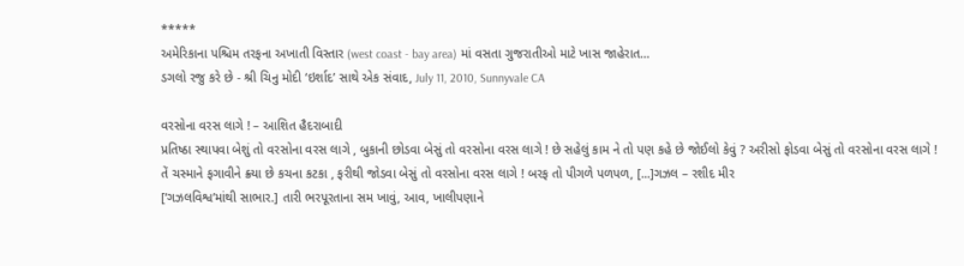*****
અમેરિકાના પશ્ચિમ તરફના અખાતી વિસ્તાર (west coast - bay area) માં વસતા ગુજરાતીઓ માટે ખાસ જાહેરાત…
ડગલો રજુ કરે છે - શ્રી ચિનુ મોદી ‘ઇર્શાદ’ સાથે એક સંવાદ, July 11, 2010, Sunnyvale CA

વરસોના વરસ લાગે ! – આશિત હૈદરાબાદી
પ્રતિષ્ઠા સ્થાપવા બેશું તો વરસોના વરસ લાગે , બુકાની છોડવા બેસું તો વરસોના વરસ લાગે ! છે સહેલું કામ ને તો પણ કહે છે જોઈલો કેવું ? અરીસો ફોડવા બેસું તો વરસોના વરસ લાગે ! તેં ચસ્માને ફગાવીને ક્ર્યા છે કચના કટકા , ફરીથી જોડવા બેસું તો વરસોના વરસ લાગે ! બરફ તો પીગળે પળપળ, [...]ગઝલ – રશીદ મીર
[‘ગઝલવિશ્વ’માંથી સાભાર.] તારી ભરપૂરતાના સમ ખાવું, આવ, ખાલીપણાને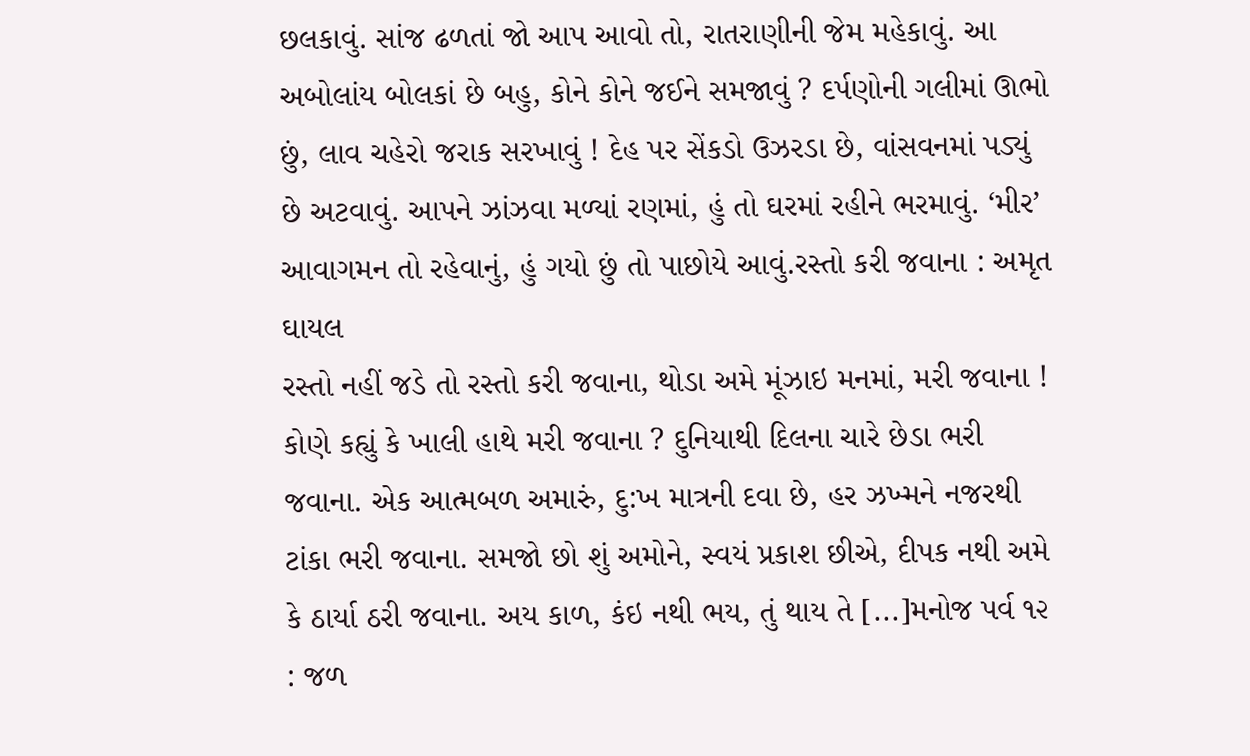છલકાવું. સાંજ ઢળતાં જો આપ આવો તો, રાતરાણીની જેમ મહેકાવું. આ અબોલાંય બોલકાં છે બહુ, કોને કોને જઈને સમજાવું ? દર્પણોની ગલીમાં ઊભો છું, લાવ ચહેરો જરાક સરખાવું ! દેહ પર સેંકડો ઉઝરડા છે, વાંસવનમાં પડ્યું છે અટવાવું. આપને ઝાંઝવા મળ્યાં રણમાં, હું તો ઘરમાં રહીને ભરમાવું. ‘મીર’ આવાગમન તો રહેવાનું, હું ગયો છું તો પાછોયે આવું.રસ્તો કરી જવાના : અમૃત ઘાયલ
રસ્તો નહીં જડે તો રસ્તો કરી જવાના, થોડા અમે મૂંઝાઇ મનમાં, મરી જવાના ! કોણે કહ્યું કે ખાલી હાથે મરી જવાના ? દુનિયાથી દિલના ચારે છેડા ભરી જવાના. એક આત્મબળ અમારું, દુ:ખ માત્રની દવા છે, હર ઝખ્મને નજરથી ટાંકા ભરી જવાના. સમજો છો શું અમોને, સ્વયં પ્રકાશ છીએ, દીપક નથી અમે કે ઠાર્યા ઠરી જવાના. અય કાળ, કંઇ નથી ભય, તું થાય તે [...]મનોજ પર્વ ૧૨ : જળ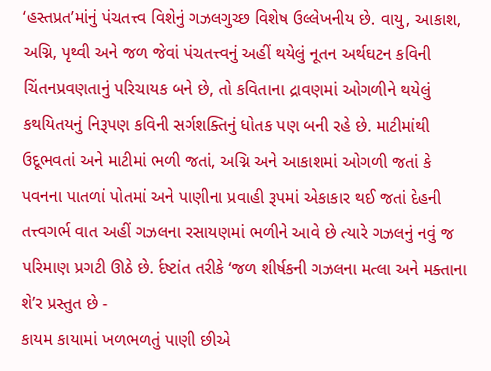‘હસ્તપ્રત’માંનું પંચતત્ત્વ વિશેનું ગઝલગુચ્છ વિશેષ ઉલ્લેખનીય છે. વાયુ, આકાશ, અગ્નિ, પૃથ્વી અને જળ જેવાં પંચતત્ત્વનું અહીં થયેલું નૂતન અર્થઘટન કવિની ચિંતનપ્રવણતાનું પરિચાયક બને છે, તો કવિતાના દ્રાવણમાં ઓગળીને થયેલું કથયિતયનું નિરૂપણ કવિની સર્ગશક્તિનું ધોતક પણ બની રહે છે. માટીમાંથી ઉદૂભવતાં અને માટીમાં ભળી જતાં, અગ્નિ અને આકાશમાં ઓગળી જતાં કે પવનના પાતળાં પોતમાં અને પાણીના પ્રવાહી રૂપમાં એકાકાર થઈ જતાં દેહની તત્ત્વગર્ભ વાત અહીં ગઝલના રસાયણમાં ભળીને આવે છે ત્યારે ગઝલનું નવું જ પરિમાણ પ્રગટી ઊઠે છે. ર્દષ્ટાંત તરીકે ‘જળ શીર્ષકની ગઝલના મત્લા અને મક્તાના શે’ર પ્રસ્તુત છે -
કાયમ કાયામાં ખળભળતું પાણી છીએ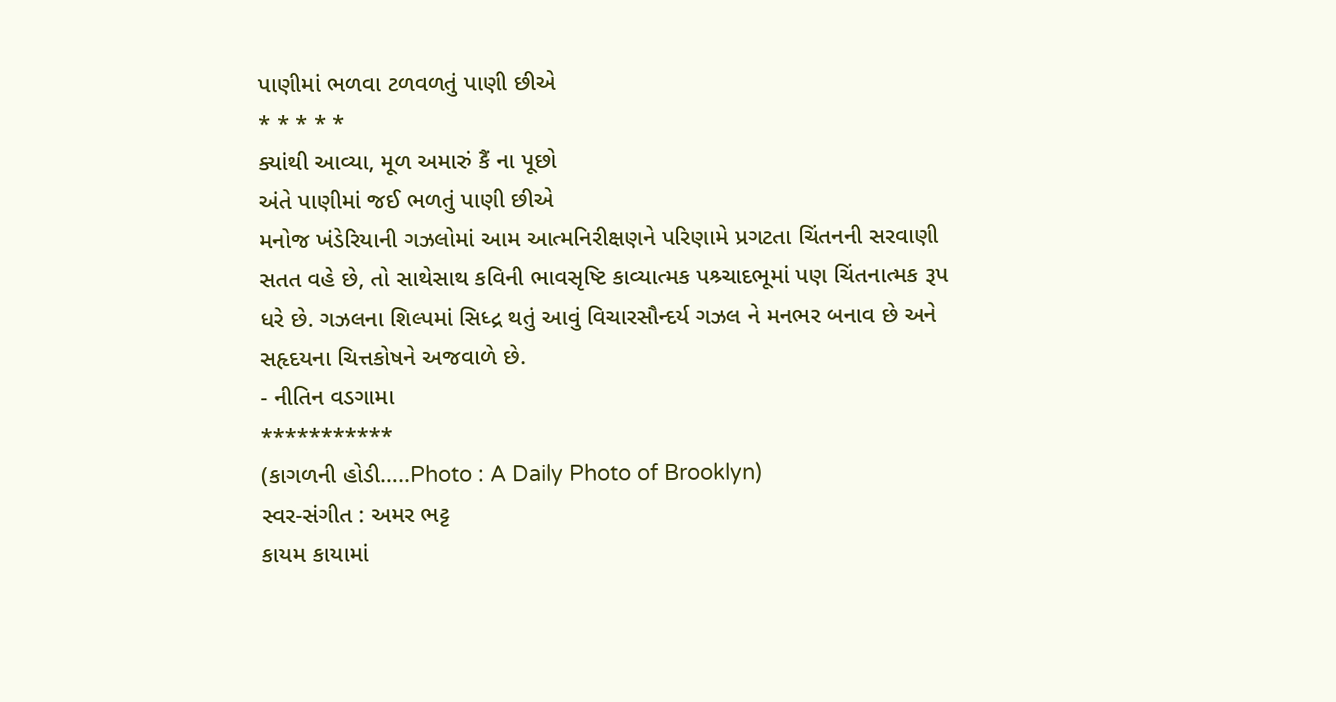પાણીમાં ભળવા ટળવળતું પાણી છીએ
* * * * *
ક્યાંથી આવ્યા, મૂળ અમારું કૈં ના પૂછો
અંતે પાણીમાં જઈ ભળતું પાણી છીએ
મનોજ ખંડેરિયાની ગઝલોમાં આમ આત્મનિરીક્ષણને પરિણામે પ્રગટતા ચિંતનની સરવાણી સતત વહે છે, તો સાથેસાથ કવિની ભાવસૃષ્ટિ કાવ્યાત્મક પશ્ર્ચાદભૂમાં પણ ચિંતનાત્મક રૂપ ધરે છે. ગઝલના શિલ્પમાં સિધ્દ્ર થતું આવું વિચારસૌન્દર્ય ગઝલ ને મનભર બનાવ છે અને સહૃદયના ચિત્તકોષને અજવાળે છે.
- નીતિન વડગામા
***********
(કાગળની હોડી…..Photo : A Daily Photo of Brooklyn)
સ્વર-સંગીત : અમર ભટ્ટ
કાયમ કાયામાં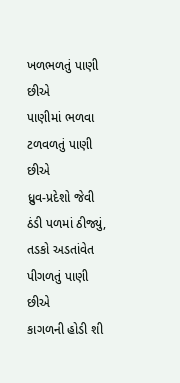ખળભળતું પાણી છીએ
પાણીમાં ભળવા ટળવળતું પાણી છીએ
ધ્રુવ-પ્રદેશો જેવી ઠંડી પળમાં ઠીજ્યું,
તડકો અડતાંવેત પીગળતું પાણી છીએ
કાગળની હોડી શી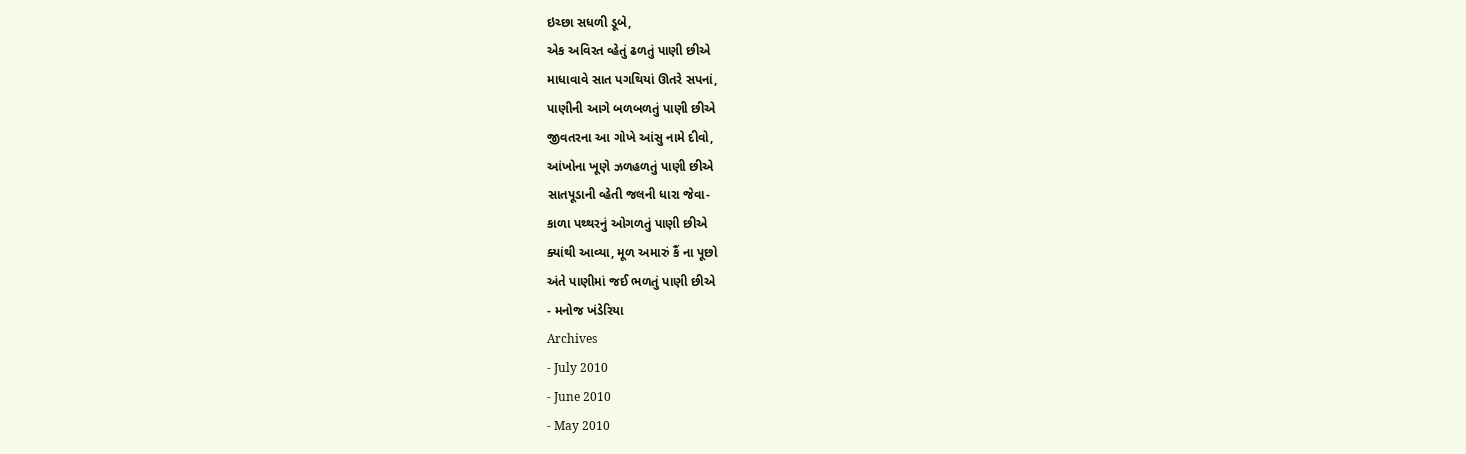ઇચ્છા સધળી ડૂબે,
એક અવિરત વ્હેતું ઢળતું પાણી છીએ
માધાવાવે સાત પગથિયાં ઊતરે સપનાં,
પાણીની આગે બળબળતું પાણી છીએ
જીવતરના આ ગોખે આંસુ નામે દીવો,
આંખોના ખૂણે ઝળહળતું પાણી છીએ
સાતપૂડાની વ્હેતી જલની ધારા જેવા-
કાળા પથ્થરનું ઓગળતું પાણી છીએ
ક્યાંથી આવ્યા, મૂળ અમારું કૈં ના પૂછો
અંતે પાણીમાં જઈ ભળતું પાણી છીએ
- મનોજ ખંડેરિયા
Archives
- July 2010
- June 2010
- May 2010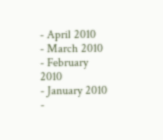- April 2010
- March 2010
- February 2010
- January 2010
-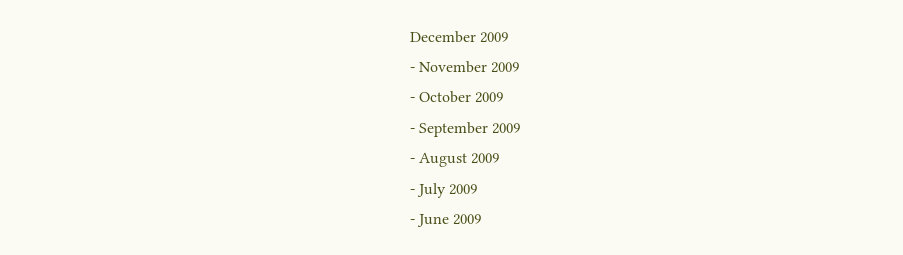December 2009
- November 2009
- October 2009
- September 2009
- August 2009
- July 2009
- June 2009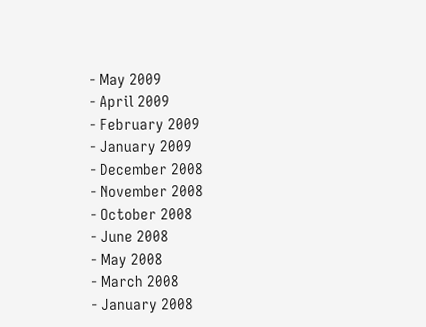- May 2009
- April 2009
- February 2009
- January 2009
- December 2008
- November 2008
- October 2008
- June 2008
- May 2008
- March 2008
- January 2008